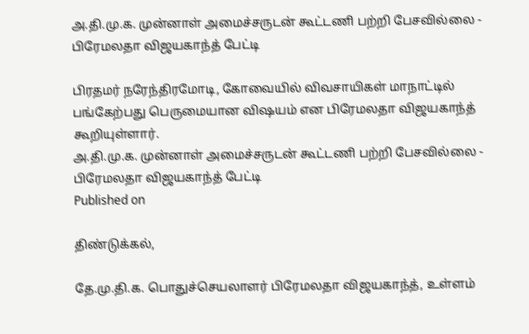அ.தி.மு.க. முன்னாள் அமைச்சருடன் கூட்டணி பற்றி பேசவில்லை - பிரேமலதா விஜயகாந்த் பேட்டி

பிரதமர் நரேந்திரமோடி, கோவையில் விவசாயிகள் மாநாட்டில் பங்கேற்பது பெருமையான விஷயம் என பிரேமலதா விஜயகாந்த் கூறியுள்ளார்.
அ.தி.மு.க. முன்னாள் அமைச்சருடன் கூட்டணி பற்றி பேசவில்லை - பிரேமலதா விஜயகாந்த் பேட்டி
Published on

திண்டுக்கல்,

தே.மு.தி.க. பொதுச்செயலாளர் பிரேமலதா விஜயகாந்த், உள்ளம்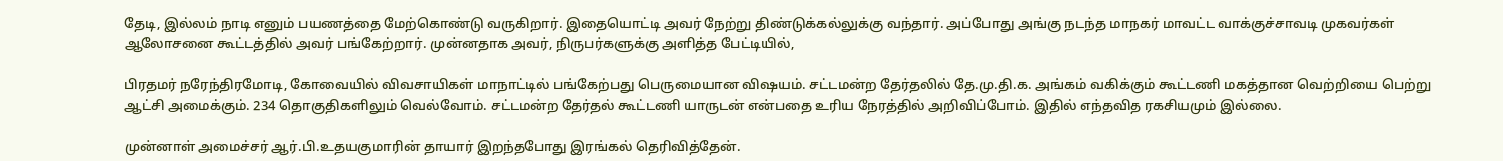தேடி, இல்லம் நாடி எனும் பயணத்தை மேற்கொண்டு வருகிறார். இதையொட்டி அவர் நேற்று திண்டுக்கல்லுக்கு வந்தார். அப்போது அங்கு நடந்த மாநகர் மாவட்ட வாக்குச்சாவடி முகவர்கள் ஆலோசனை கூட்டத்தில் அவர் பங்கேற்றார். முன்னதாக அவர், நிருபர்களுக்கு அளித்த பேட்டியில்,

பிரதமர் நரேந்திரமோடி, கோவையில் விவசாயிகள் மாநாட்டில் பங்கேற்பது பெருமையான விஷயம். சட்டமன்ற தேர்தலில் தே.மு.தி.க. அங்கம் வகிக்கும் கூட்டணி மகத்தான வெற்றியை பெற்று ஆட்சி அமைக்கும். 234 தொகுதிகளிலும் வெல்வோம். சட்டமன்ற தேர்தல் கூட்டணி யாருடன் என்பதை உரிய நேரத்தில் அறிவிப்போம். இதில் எந்தவித ரகசியமும் இல்லை.

முன்னாள் அமைச்சர் ஆர்.பி.உதயகுமாரின் தாயார் இறந்தபோது இரங்கல் தெரிவித்தேன்.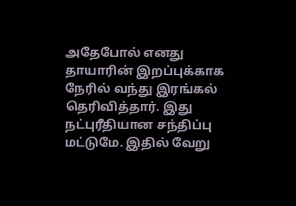அதேபோல் எனது தாயாரின் இறப்புக்காக நேரில் வந்து இரங்கல் தெரிவித்தார். இது நட்புரீதியான சந்திப்பு மட்டுமே. இதில் வேறு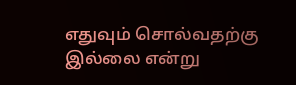எதுவும் சொல்வதற்கு இல்லை என்று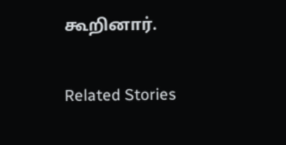கூறினார்.

Related Stories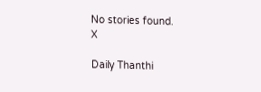No stories found.
X

Daily Thanthi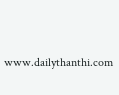www.dailythanthi.com